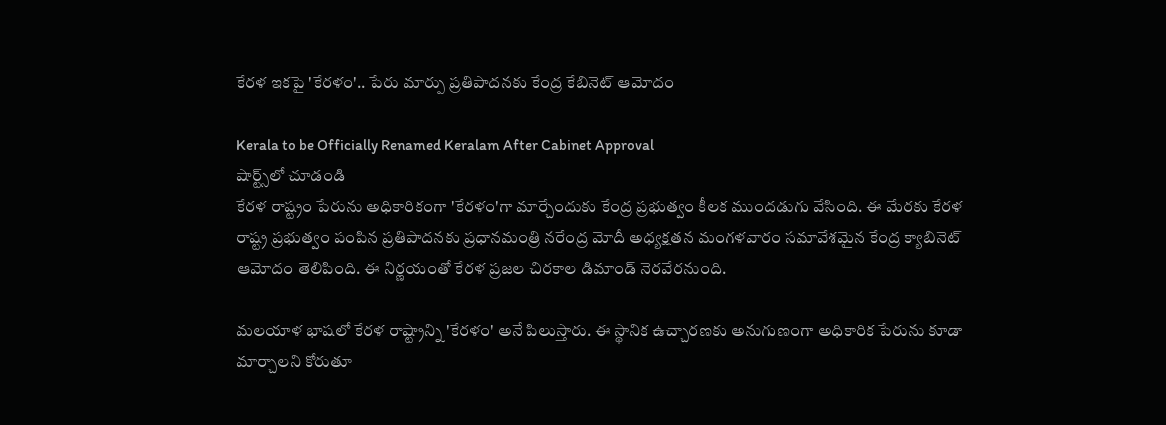కేరళ ఇకపై 'కేరళం'.. పేరు మార్పు ప్రతిపాదనకు కేంద్ర కేబినెట్ ఆమోదం

Kerala to be Officially Renamed Keralam After Cabinet Approval
షార్ట్స్‌లో చూడండి
కేరళ రాష్ట్రం పేరును అధికారికంగా 'కేరళం'గా మార్చేందుకు కేంద్ర ప్రభుత్వం కీలక ముందడుగు వేసింది. ఈ మేరకు కేరళ రాష్ట్ర ప్రభుత్వం పంపిన ప్రతిపాదనకు ప్రధానమంత్రి నరేంద్ర మోదీ అధ్యక్షతన మంగళవారం సమావేశమైన కేంద్ర క్యాబినెట్ ఆమోదం తెలిపింది. ఈ నిర్ణయంతో కేరళ ప్రజల చిరకాల డిమాండ్ నెరవేరనుంది.

మలయాళ భాషలో కేరళ రాష్ట్రాన్ని 'కేరళం' అనే పిలుస్తారు. ఈ స్థానిక ఉచ్చారణకు అనుగుణంగా అధికారిక పేరును కూడా మార్చాలని కోరుతూ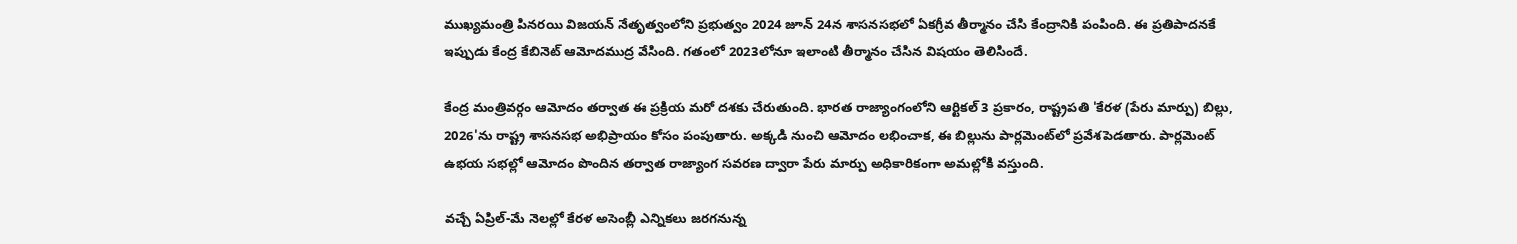ముఖ్యమంత్రి పినరయి విజయన్ నేతృత్వంలోని ప్రభుత్వం 2024 జూన్ 24న శాసనసభలో ఏకగ్రీవ తీర్మానం చేసి కేంద్రానికి పంపింది. ఈ ప్రతిపాదనకే ఇప్పుడు కేంద్ర కేబినెట్ ఆమోదముద్ర వేసింది. గతంలో 2023లోనూ ఇలాంటి తీర్మానం చేసిన విషయం తెలిసిందే.

కేంద్ర మంత్రివర్గం ఆమోదం తర్వాత ఈ ప్రక్రియ మరో దశకు చేరుతుంది. భారత రాజ్యాంగంలోని ఆర్టికల్ 3 ప్రకారం, రాష్ట్రపతి 'కేరళ (పేరు మార్పు) బిల్లు, 2026'ను రాష్ట్ర శాసనసభ అభిప్రాయం కోసం పంపుతారు. అక్కడి నుంచి ఆమోదం లభించాక, ఈ బిల్లును పార్లమెంట్‌లో ప్రవేశపెడతారు. పార్లమెంట్ ఉభయ సభల్లో ఆమోదం పొందిన తర్వాత రాజ్యాంగ సవరణ ద్వారా పేరు మార్పు అధికారికంగా అమల్లోకి వస్తుంది.

వచ్చే ఏప్రిల్-మే నెలల్లో కేరళ అసెంబ్లీ ఎన్నికలు జరగనున్న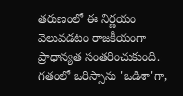తరుణంలో ఈ నిర్ణయం వెలువడటం రాజకీయంగా ప్రాధాన్యత సంతరించుకుంది. గతంలో ఒరిస్సాను 'ఒడిశా'గా,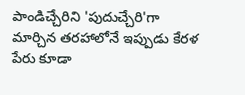పాండిచ్చేరిని 'పుదుచ్చేరి'గా మార్చిన తరహాలోనే ఇప్పుడు కేరళ పేరు కూడా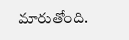మారుతోంది.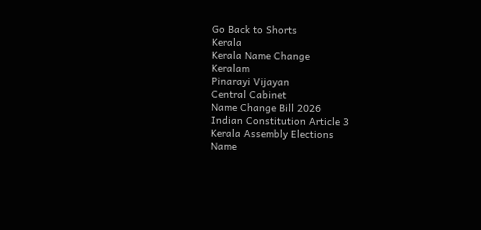Go Back to Shorts
Kerala
Kerala Name Change
Keralam
Pinarayi Vijayan
Central Cabinet
Name Change Bill 2026
Indian Constitution Article 3
Kerala Assembly Elections
Name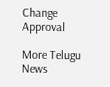Change Approval

More Telugu News